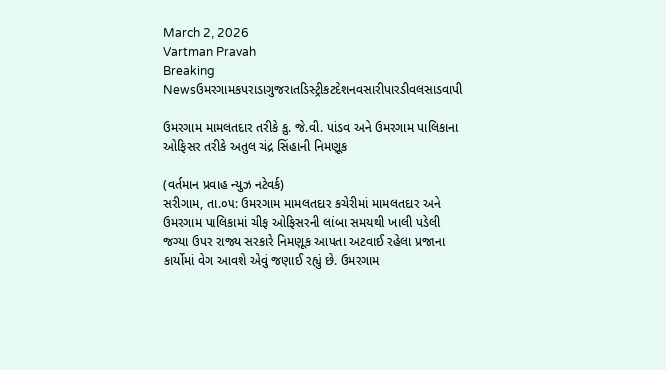March 2, 2026
Vartman Pravah
Breaking Newsઉમરગામકપરાડાગુજરાતડિસ્ટ્રીકટદેશનવસારીપારડીવલસાડવાપી

ઉમરગામ મામલતદાર તરીકે કુ. જે.વી. પાંડવ અને ઉમરગામ પાલિકાના ઓફિસર તરીકે અતુલ ચંદ્ર સિંહાની નિમણૂક

(વર્તમાન પ્રવાહ ન્યુઝ નટેવર્ક)
સરીગામ, તા.૦૫: ઉમરગામ મામલતદાર કચેરીમાં મામલતદાર અને ઉમરગામ પાલિકામાં ચીફ ઓફિસરની લાંબા સમયથી ખાલી પડેલી જગ્યા ઉપર રાજ્ય સરકારે નિમણૂક આપતા અટવાઈ રહેલા પ્રજાના કાર્યોમાં વેગ આવશે એવું જણાઈ રહ્યું છે. ઉમરગામ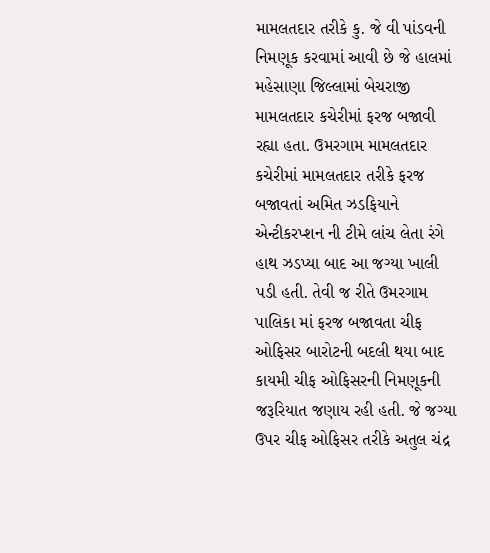મામલતદાર તરીકે કુ. જે વી પાંડવની નિમણૂક કરવામાં આવી છે જે હાલમાં મહેસાણા જિલ્લામાં બેચરાજી મામલતદાર કચેરીમાં ફરજ બજાવી રહ્યા હતા. ઉમરગામ મામલતદાર કચેરીમાં મામલતદાર તરીકે ફરજ બજાવતાં અમિત ઝડફિયાને એન્ટીકરપ્શન ની ટીમે લાંચ લેતા રંગે હાથ ઝડપ્યા બાદ આ જગ્યા ખાલી પડી હતી. તેવી જ રીતે ઉમરગામ પાલિકા માં ફરજ બજાવતા ચીફ ઓફિસર બારોટની બદલી થયા બાદ કાયમી ચીફ ઓફિસરની નિમણૂકની જરૂરિયાત જણાય રહી હતી. જે જગ્યા ઉપર ચીફ ઓફિસર તરીકે અતુલ ચંદ્ર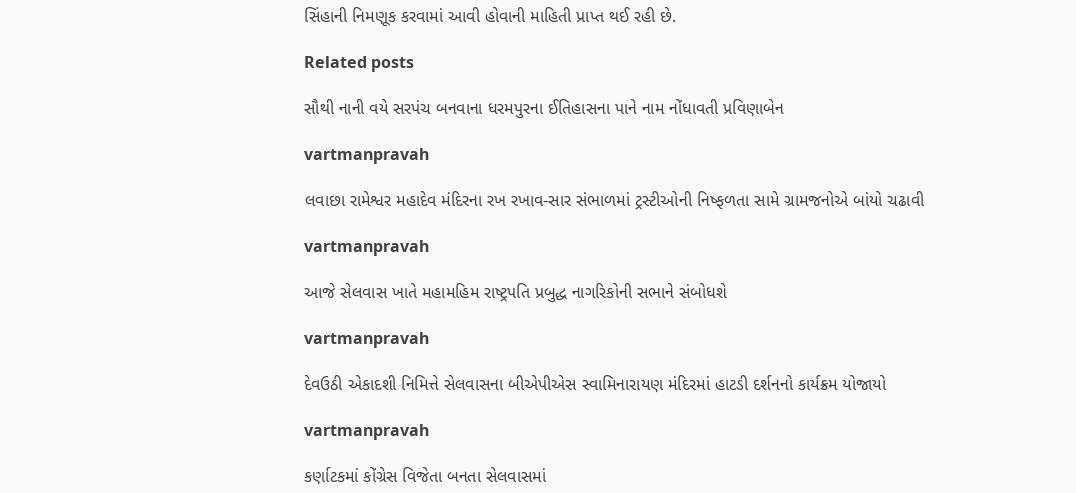સિંહાની નિમણૂક કરવામાં આવી હોવાની માહિતી પ્રાપ્ત થઈ રહી છે.

Related posts

સૌથી નાની વયે સરપંચ બનવાના ધરમપુરના ઈતિહાસના પાને નામ નોંધાવતી પ્રવિણાબેન

vartmanpravah

લવાછા રામેશ્વર મહાદેવ મંદિરના રખ રખાવ-સાર સંભાળમાં ટ્રસ્‍ટીઓની નિષ્‍ફળતા સામે ગ્રામજનોએ બાંયો ચઢાવી

vartmanpravah

આજે સેલવાસ ખાતે મહામહિમ રાષ્‍ટ્રપતિ પ્રબુદ્ધ નાગરિકોની સભાને સંબોધશે

vartmanpravah

દેવઉઠી એકાદશી નિમિત્તે સેલવાસના બીએપીએસ સ્વામિનારાયણ મંદિરમાં હાટડી દર્શનનો કાર્યક્રમ યોજાયો

vartmanpravah

કર્ણાટકમાં કોંગ્રેસ વિજેતા બનતા સેલવાસમાં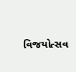વિજયોત્સવ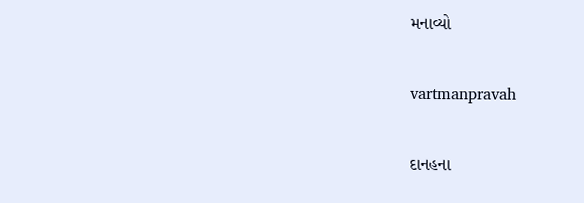મનાવ્યો

vartmanpravah

દાનહના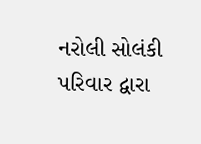નરોલી સોલંકી પરિવાર દ્વારા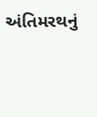અંતિમરથનું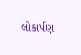લોકાર્પણ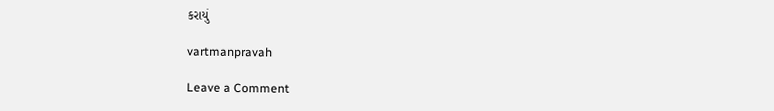કરાયું

vartmanpravah

Leave a Comment